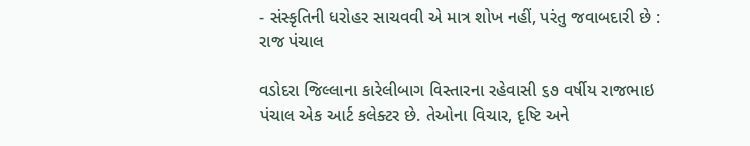- સંસ્કૃતિની ધરોહર સાચવવી એ માત્ર શોખ નહીં, પરંતુ જવાબદારી છે : રાજ પંચાલ

વડોદરા જિલ્લાના કારેલીબાગ વિસ્તારના રહેવાસી ૬૭ વર્ષીય રાજભાઇ પંચાલ એક આર્ટ કલેક્ટર છે. તેઓના વિચાર, દૃષ્ટિ અને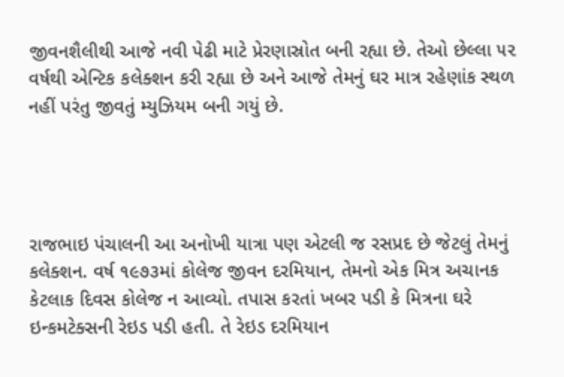જીવનશૈલીથી આજે નવી પેઢી માટે પ્રેરણાસ્રોત બની રહ્યા છે. તેઓ છેલ્લા ૫૨ વર્ષથી એન્ટિક કલેક્શન કરી રહ્યા છે અને આજે તેમનું ઘર માત્ર રહેણાંક સ્થળ નહીં પરંતુ જીવતું મ્યુઝિયમ બની ગયું છે.




રાજભાઇ પંચાલની આ અનોખી યાત્રા પણ એટલી જ રસપ્રદ છે જેટલું તેમનું કલેક્શન. વર્ષ ૧૯૭૩માં કોલેજ જીવન દરમિયાન, તેમનો એક મિત્ર અચાનક કેટલાક દિવસ કોલેજ ન આવ્યો. તપાસ કરતાં ખબર પડી કે મિત્રના ઘરે ઇન્કમટેક્સની રેઇડ પડી હતી. તે રેઇડ દરમિયાન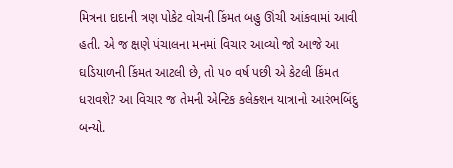મિત્રના દાદાની ત્રણ પોકેટ વોચની કિંમત બહુ ઊંચી આંકવામાં આવી હતી. એ જ ક્ષણે પંચાલના મનમાં વિચાર આવ્યો જો આજે આ ઘડિયાળની કિંમત આટલી છે, તો ૫૦ વર્ષ પછી એ કેટલી કિંમત ધરાવશે? આ વિચાર જ તેમની એન્ટિક કલેક્શન યાત્રાનો આરંભબિંદુ બન્યો.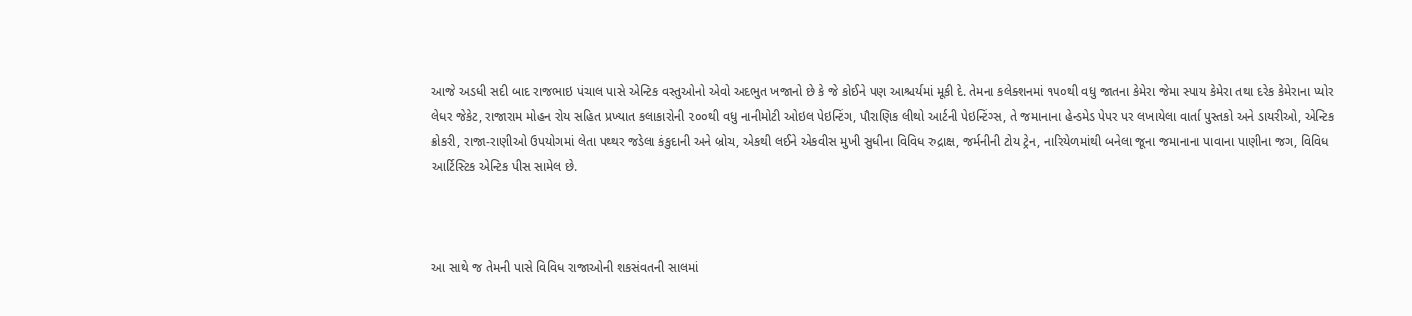આજે અડધી સદી બાદ રાજભાઇ પંચાલ પાસે એન્ટિક વસ્તુઓનો એવો અદભુત ખજાનો છે કે જે કોઈને પણ આશ્ચર્યમાં મૂકી દે. તેમના કલેક્શનમાં ૧૫૦થી વધુ જાતના કેમેરા જેમા સ્પાય કેમેરા તથા દરેક કેમેરાના પ્યોર લેધર જેકેટ, રાજારામ મોહન રોય સહિત પ્રખ્યાત કલાકારોની ૨૦૦થી વધુ નાનીમોટી ઓઇલ પેઇન્ટિંગ, પૌરાણિક લીથો આર્ટની પેઇન્ટિંગ્સ, તે જમાનાના હેન્ડમેડ પેપર પર લખાયેલા વાર્તા પુસ્તકો અને ડાયરીઓ, એન્ટિક ક્રોકરી, રાજા-રાણીઓ ઉપયોગમાં લેતા પથ્થર જડેલા કંકુદાની અને બ્રોચ, એકથી લઈને એકવીસ મુખી સુધીના વિવિધ રુદ્રાક્ષ, જર્મનીની ટોય ટ્રેન, નારિયેળમાંથી બનેલા જૂના જમાનાના પાવાના પાણીના જગ, વિવિધ આર્ટિસ્ટિક એન્ટિક પીસ સામેલ છે.



આ સાથે જ તેમની પાસે વિવિધ રાજાઓની શકસંવતની સાલમાં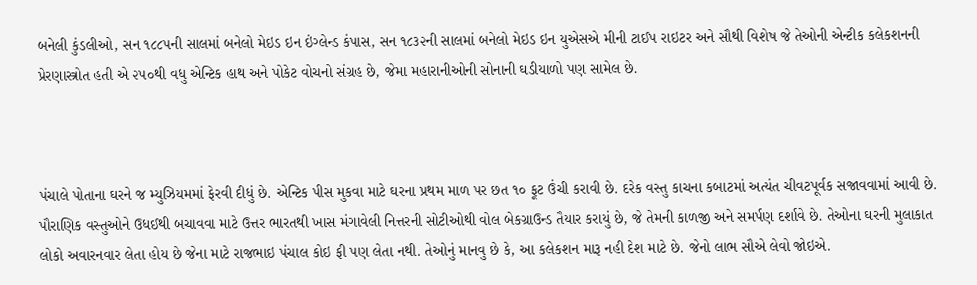બનેલી કુંડલીઓ, સન ૧૮૮૫ની સાલમાં બનેલો મેઇડ ઇન ઇંગ્લેન્ડ કંપાસ, સન ૧૮૩૨ની સાલમાં બનેલો મેઇડ ઇન યુએસએ મીની ટાઈપ રાઇટર અને સૌથી વિશેષ જે તેઓની એન્ટીક કલેકશનની પ્રેરણાસ્ત્રોત હતી એ ૨૫૦થી વધુ એન્ટિક હાથ અને પોકેટ વોચનો સંગ્રહ છે, જેમા મહારાનીઓની સોનાની ઘડીયાળો પણ સામેલ છે.



પંચાલે પોતાના ઘરને જ મ્યુઝિયમમાં ફેરવી દીધું છે. એન્ટિક પીસ મુકવા માટે ઘરના પ્રથમ માળ પર છત ૧૦ ફૂટ ઉંચી કરાવી છે. દરેક વસ્તુ કાચના કબાટમાં અત્યંત ચીવટપૂર્વક સજાવવામાં આવી છે. પૌરાણિક વસ્તુઓને ઉધઈથી બચાવવા માટે ઉત્તર ભારતથી ખાસ મંગાવેલી નિત્તરની સોટીઓથી વોલ બેકગ્રાઉન્ડ તૈયાર કરાયું છે, જે તેમની કાળજી અને સમર્પણ દર્શાવે છે. તેઓના ઘરની મુલાકાત લોકો અવારનવાર લેતા હોય છે જેના માટે રાજભાઇ પંચાલ કોઇ ફી પણ લેતા નથી. તેઓનું માનવુ છે કે, આ કલેકશન મારૂ નહી દેશ માટે છે. જેનો લાભ સૌએ લેવો જોઇએ.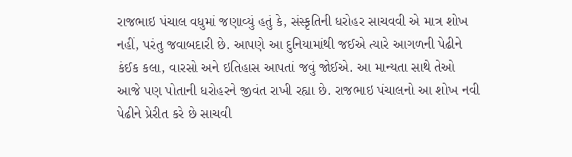રાજભાઇ પંચાલ વધુમાં જણાવ્યું હતું કે, સંસ્કૃતિની ધરોહર સાચવવી એ માત્ર શોખ નહીં, પરંતુ જવાબદારી છે. આપણે આ દુનિયામાંથી જઈએ ત્યારે આગળની પેઢીને કંઈક કલા, વારસો અને ઇતિહાસ આપતાં જવું જોઈએ. આ માન્યતા સાથે તેઓ આજે પણ પોતાની ધરોહરને જીવંત રાખી રહ્યા છે. રાજભાઇ પંચાલનો આ શોખ નવી પેઢીને પ્રેરીત કરે છે સાચવી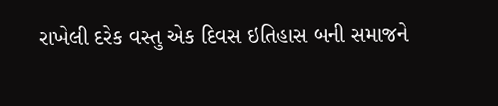રાખેલી દરેક વસ્તુ એક દિવસ ઇતિહાસ બની સમાજને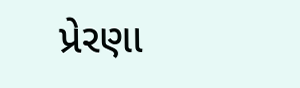પ્રેરણા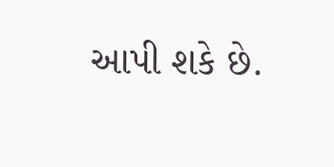આપી શકે છે.